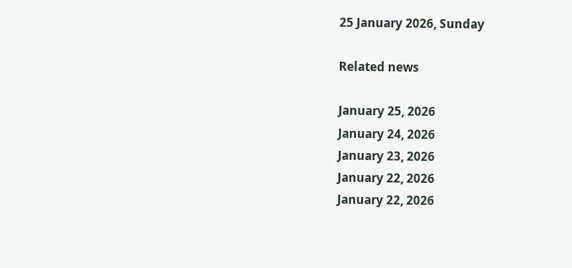25 January 2026, Sunday

Related news

January 25, 2026
January 24, 2026
January 23, 2026
January 22, 2026
January 22, 2026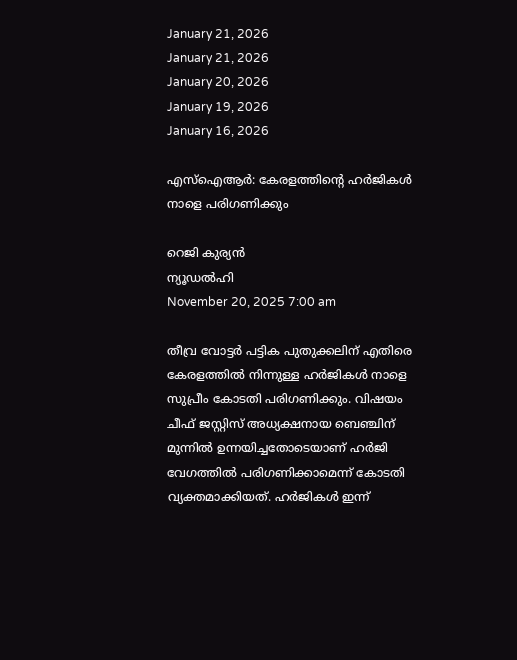January 21, 2026
January 21, 2026
January 20, 2026
January 19, 2026
January 16, 2026

എസ്ഐആര്‍: കേരളത്തിന്റെ ഹര്‍ജികള്‍ നാളെ പരിഗണിക്കും

റെജി കുര്യന്‍
ന്യൂഡല്‍ഹി
November 20, 2025 7:00 am

തീവ്ര വോട്ടര്‍ പട്ടിക പുതുക്കലിന് എതിരെ കേരളത്തില്‍ നിന്നുള്ള ഹര്‍ജികള്‍ നാളെ സുപ്രീം കോടതി പരിഗണിക്കും. വിഷയം ചീഫ് ജസ്റ്റിസ് അധ്യക്ഷനായ ബെഞ്ചിന് മുന്നില്‍ ഉന്നയിച്ചതോടെയാണ് ഹര്‍ജി വേഗത്തില്‍ പരിഗണിക്കാമെന്ന് കോടതി വ്യക്തമാക്കിയത്. ഹര്‍ജികള്‍ ഇന്ന്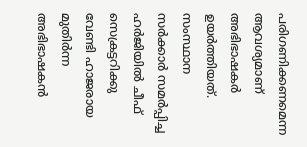പരിഗണിക്കണമെന്ന ആവശ്യമാണ് അഭിഭാഷകര്‍ ഉയര്‍ത്തിയത്. സംസ്ഥാന സര്‍ക്കാര്‍ സമര്‍പ്പിച്ച ഹര്‍ജിയില്‍ ചീഫ് സെക്രട്ടറിക്കു വേണ്ടി ഹാജരായ മുതിര്‍ന്ന അഭിഭാഷകന്‍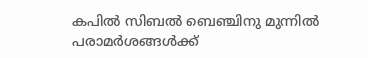കപില്‍ സിബല്‍ ബെഞ്ചിനു മുന്നില്‍ പരാമര്‍ശങ്ങള്‍ക്ക്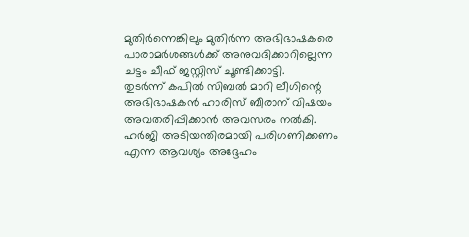മുതിര്‍ന്നെങ്കിലും മുതിര്‍ന്ന അഭിഭാഷകരെ പാരാമര്‍ശങ്ങള്‍ക്ക് അനുവദിക്കാറില്ലെന്ന ചട്ടം ചീഫ് ജസ്റ്റിസ് ചൂണ്ടിക്കാട്ടി.
തുടര്‍ന്ന് കപില്‍ സിബല്‍ മാറി ലീഗിന്റെ അഭിഭാഷകന്‍ ഹാരിസ് ബീരാന് വിഷയം അവതരിപ്പിക്കാന്‍ അവസരം നല്‍കി. ഹര്‍ജി അടിയന്തിരമായി പരിഗണിക്കണം എന്ന ആവശ്യം അദ്ദേഹം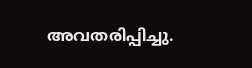അവതരിപ്പിച്ചു.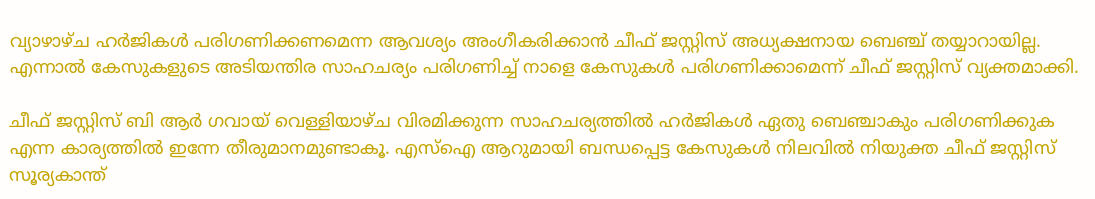വ്യാഴാഴ്ച ഹര്‍ജികള്‍ പരിഗണിക്കണമെന്ന ആവശ്യം അംഗീകരിക്കാന്‍ ചീഫ് ജസ്റ്റിസ് അധ്യക്ഷനായ ബെഞ്ച് തയ്യാറായില്ല. എന്നാല്‍ കേസുകളുടെ അടിയന്തിര സാഹചര്യം പരിഗണിച്ച് നാളെ കേസുകള്‍ പരിഗണിക്കാമെന്ന് ചീഫ് ജസ്റ്റിസ് വ്യക്തമാക്കി.

ചീഫ് ജസ്റ്റിസ് ബി ആര്‍ ഗവായ് വെള്ളിയാഴ്ച വിരമിക്കുന്ന സാഹചര്യത്തില്‍ ഹര്‍ജികള്‍ ഏതു ബെഞ്ചാകും പരിഗണിക്കുക എന്ന കാര്യത്തില്‍ ഇന്നേ തീരുമാനമുണ്ടാകൂ. എസ്ഐ ആറുമായി ബന്ധപ്പെട്ട കേസുകള്‍ നിലവില്‍ നിയുക്ത ചീഫ് ജസ്റ്റിസ് സൂര്യകാന്ത്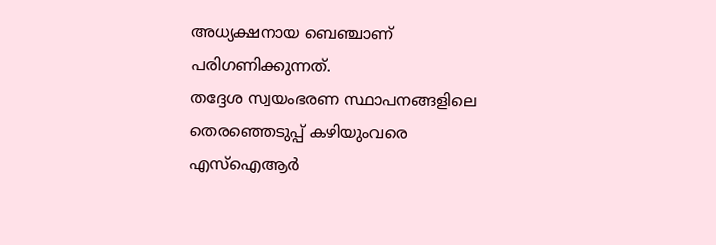അധ്യക്ഷനായ ബെഞ്ചാണ് പരിഗണിക്കുന്നത്.
തദ്ദേശ സ്വയംഭരണ സ്ഥാപനങ്ങളിലെ തെരഞ്ഞെടുപ്പ് കഴിയുംവരെ എസ്ഐആര്‍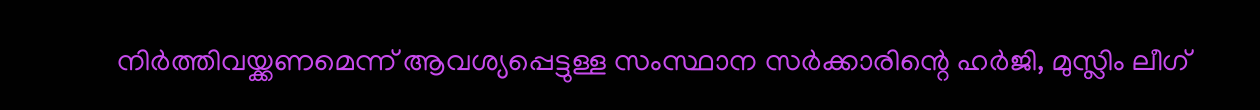നിര്‍ത്തിവയ്ക്കണമെന്ന് ആവശ്യപ്പെട്ടുള്ള സംസ്ഥാന സര്‍ക്കാരിന്റെ ഹര്‍ജി, മുസ്ലിം ലീഗ്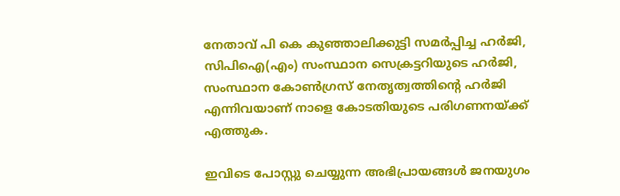നേതാവ് പി കെ കുഞ്ഞാലിക്കുട്ടി സമര്‍പ്പിച്ച ഹര്‍ജി, സിപിഐ(എം) സംസ്ഥാന സെക്രട്ടറിയുടെ ഹര്‍ജി, സംസ്ഥാന കോണ്‍ഗ്രസ് നേതൃത്വത്തിന്റെ ഹര്‍ജി എന്നിവയാണ് നാളെ കോടതിയുടെ പരിഗണനയ്ക്ക് എത്തുക.

ഇവിടെ പോസ്റ്റു ചെയ്യുന്ന അഭിപ്രായങ്ങള്‍ ജനയുഗം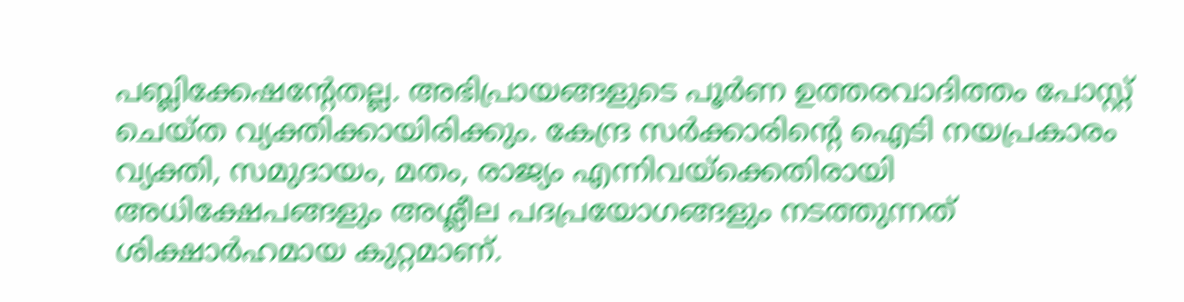പബ്ലിക്കേഷന്റേതല്ല. അഭിപ്രായങ്ങളുടെ പൂര്‍ണ ഉത്തരവാദിത്തം പോസ്റ്റ് ചെയ്ത വ്യക്തിക്കായിരിക്കും. കേന്ദ്ര സര്‍ക്കാരിന്റെ ഐടി നയപ്രകാരം വ്യക്തി, സമുദായം, മതം, രാജ്യം എന്നിവയ്‌ക്കെതിരായി അധിക്ഷേപങ്ങളും അശ്ലീല പദപ്രയോഗങ്ങളും നടത്തുന്നത് ശിക്ഷാര്‍ഹമായ കുറ്റമാണ്.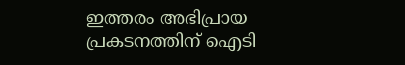ഇത്തരം അഭിപ്രായ പ്രകടനത്തിന് ഐടി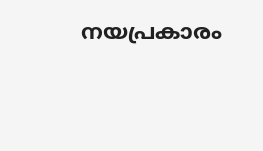നയപ്രകാരം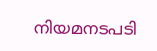നിയമനടപടി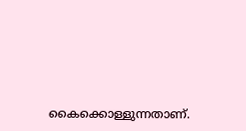കൈക്കൊള്ളുന്നതാണ്.